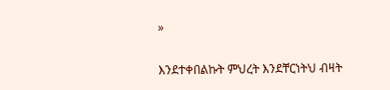»

እንደተቀበልኩት ምህረት እንደቸርነትህ ብዛት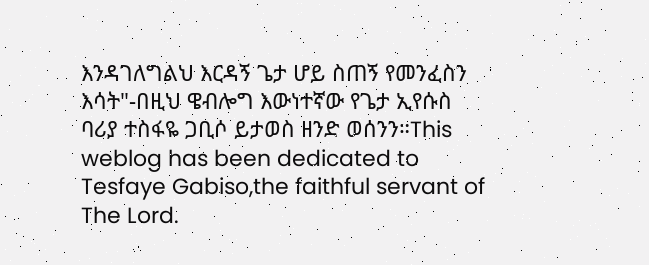እንዳገለግልህ እርዳኝ ጌታ ሆይ ስጠኝ የመንፈስን እሳት"-በዚህ ዌብሎግ እውነተኛው የጌታ ኢየሱስ ባሪያ ተስፋዬ ጋቢሶ ይታወስ ዘንድ ወሰንን።This weblog has been dedicated to Tesfaye Gabiso,the faithful servant of The Lord.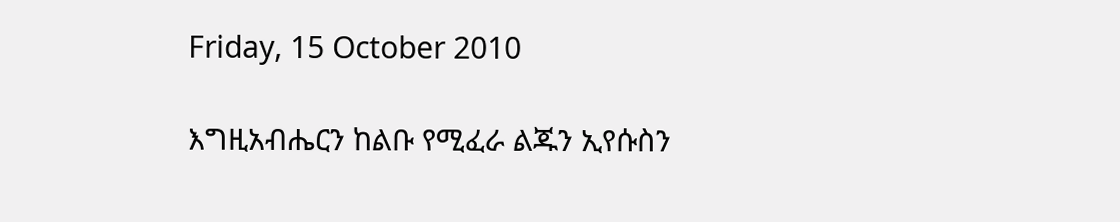Friday, 15 October 2010

እግዚአብሔርን ከልቡ የሚፈራ ልጁን ኢየሱስን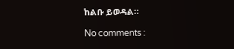ከልቡ ይወዳል።

No comments :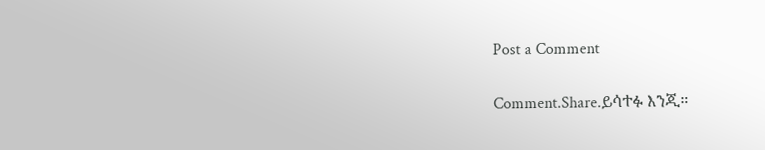Post a Comment

Comment.Share.ይሳተፉ እንጂ።